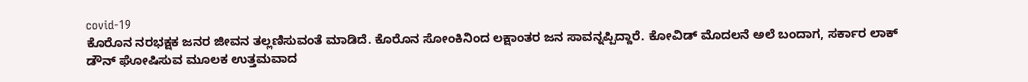covid-19
ಕೊರೊನ ನರಭಕ್ಷಕ ಜನರ ಜೀವನ ತಲ್ಲಣಿಸುವಂತೆ ಮಾಡಿದೆ. ಕೊರೊನ ಸೋಂಕಿನಿಂದ ಲಕ್ಷಾಂತರ ಜನ ಸಾವನ್ನಪ್ಪಿದ್ದಾರೆ. ಕೋವಿಡ್ ಮೊದಲನೆ ಅಲೆ ಬಂದಾಗ, ಸರ್ಕಾರ ಲಾಕ್ ಡೌನ್ ಘೋಷಿಸುವ ಮೂಲಕ ಉತ್ತಮವಾದ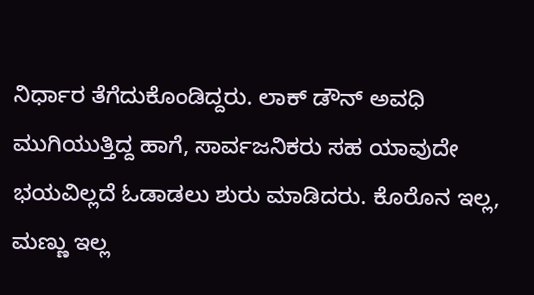ನಿರ್ಧಾರ ತೆಗೆದುಕೊಂಡಿದ್ದರು. ಲಾಕ್ ಡೌನ್ ಅವಧಿ ಮುಗಿಯುತ್ತಿದ್ದ ಹಾಗೆ, ಸಾರ್ವಜನಿಕರು ಸಹ ಯಾವುದೇ ಭಯವಿಲ್ಲದೆ ಓಡಾಡಲು ಶುರು ಮಾಡಿದರು. ಕೊರೊನ ಇಲ್ಲ, ಮಣ್ಣು ಇಲ್ಲ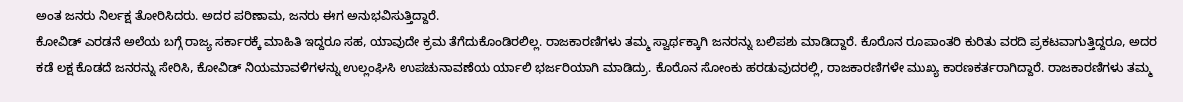ಅಂತ ಜನರು ನಿರ್ಲಕ್ಷ ತೋರಿಸಿದರು. ಅದರ ಪರಿಣಾಮ, ಜನರು ಈಗ ಅನುಭವಿಸುತ್ತಿದ್ದಾರೆ.
ಕೋವಿಡ್ ಎರಡನೆ ಅಲೆಯ ಬಗ್ಗೆ ರಾಜ್ಯ ಸರ್ಕಾರಕ್ಕೆ ಮಾಹಿತಿ ಇದ್ದರೂ ಸಹ, ಯಾವುದೇ ಕ್ರಮ ತೆಗೆದುಕೊಂಡಿರಲಿಲ್ಲ. ರಾಜಕಾರಣಿಗಳು ತಮ್ಮ ಸ್ವಾರ್ಥಕ್ಕಾಗಿ ಜನರನ್ನು ಬಲಿಪಶು ಮಾಡಿದ್ದಾರೆ. ಕೊರೊನ ರೂಪಾಂತರಿ ಕುರಿತು ವರದಿ ಪ್ರಕಟವಾಗುತ್ತಿದ್ದರೂ, ಅದರ ಕಡೆ ಲಕ್ಷ ಕೊಡದೆ ಜನರನ್ನು ಸೇರಿಸಿ, ಕೋವಿಡ್ ನಿಯಮಾವಳಿಗಳನ್ನು ಉಲ್ಲಂಘಿಸಿ ಉಪಚುನಾವಣೆಯ ರ್ಯಾಲಿ ಭರ್ಜರಿಯಾಗಿ ಮಾಡಿದ್ರು. ಕೊರೊನ ಸೋಂಕು ಹರಡುವುದರಲ್ಲಿ, ರಾಜಕಾರಣಿಗಳೇ ಮುಖ್ಯ ಕಾರಣಕರ್ತರಾಗಿದ್ದಾರೆ. ರಾಜಕಾರಣಿಗಳು ತಮ್ಮ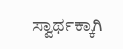ಸ್ವಾರ್ಥಕ್ಕಾಗಿ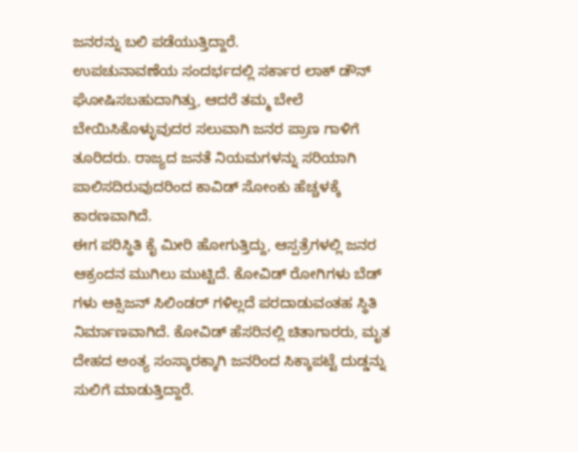ಜನರನ್ನು ಬಲಿ ಪಡೆಯುತ್ತಿದ್ದಾರೆ.
ಉಪಚುನಾವಣೆಯ ಸಂದರ್ಭದಲ್ಲಿ ಸರ್ಕಾರ ಲಾಕ್ ಡೌನ್ ಘೋಷಿಸಬಹುದಾಗಿತ್ತು, ಆದರೆ ತಮ್ಮ ಬೇಲೆ ಬೇಯಿಸಿಕೊಳ್ಳುವುದರ ಸಲುವಾಗಿ ಜನರ ಪ್ರಾಣ ಗಾಳಿಗೆ ತೂರಿದರು. ರಾಜ್ಯದ ಜನತೆ ನಿಯಮಗಳನ್ನು ಸರಿಯಾಗಿ ಪಾಲಿಸದಿರುವುದರಿಂದ ಕಾವಿಡ್ ಸೋಂಕು ಹೆಚ್ಚಳಕ್ಕೆ ಕಾರಣವಾಗಿದೆ.
ಈಗ ಪರಿಸ್ಥಿತಿ ಕೈ ಮೀರಿ ಹೋಗುತ್ತಿದ್ದು, ಆಸ್ಪತ್ರೆಗಳಲ್ಲಿ ಜನರ ಆಕ್ರಂದನ ಮುಗಿಲು ಮುಟ್ಟಿದೆ. ಕೋವಿಡ್ ರೋಗಿಗಳು ಬೆಡ್ ಗಳು ಆಕ್ಸಿಜನ್ ಸಿಲಿಂಡರ್ ಗಳಿಲ್ಲದೆ ಪರದಾಡುವಂತಹ ಸ್ಥಿತಿ ನಿರ್ಮಾಣವಾಗಿದೆ. ಕೋವಿಡ್ ಹೆಸರಿನಲ್ಲಿ ಚಿತಾಗಾರರು, ಮೃತ ದೇಹದ ಅಂತ್ಯ ಸಂಸ್ಕಾರಕ್ಕಾಗಿ ಜನರಿಂದ ಸಿಕ್ಕಾಪಟ್ಟೆ ದುಡ್ಡನ್ನು ಸುಲಿಗೆ ಮಾಡುತ್ತಿದ್ದಾರೆ.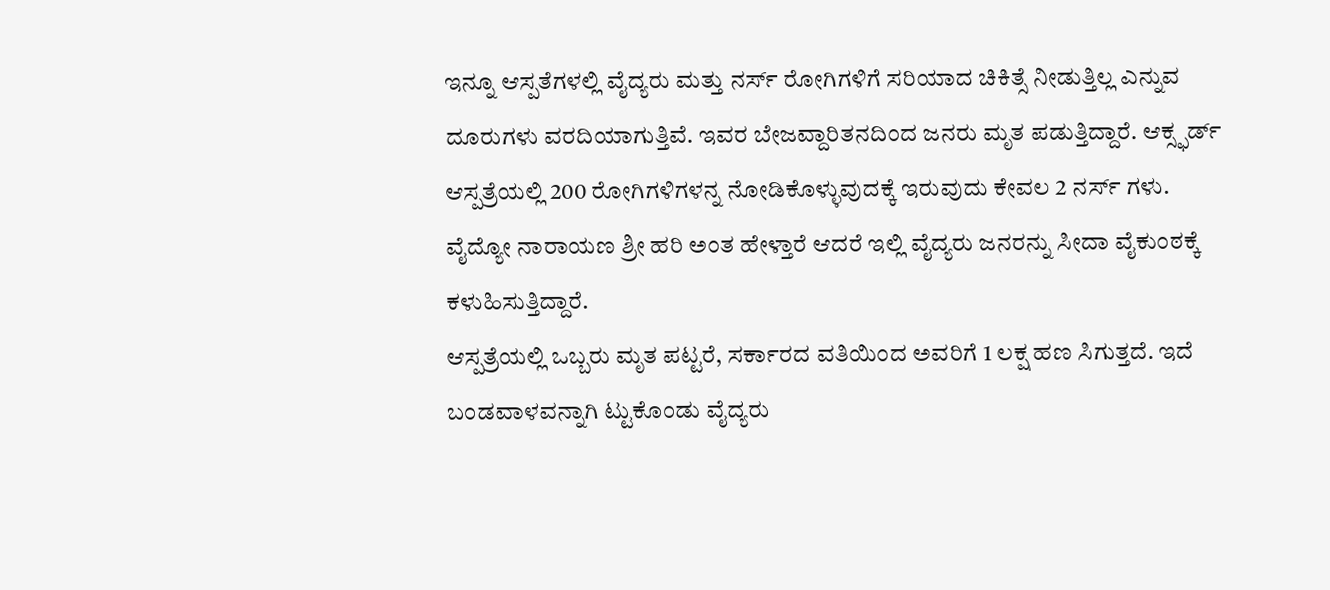ಇನ್ನೂ ಆಸ್ಪತೆಗಳಲ್ಲಿ ವೈದ್ಯರು ಮತ್ತು ನರ್ಸ್ ರೋಗಿಗಳಿಗೆ ಸರಿಯಾದ ಚಿಕಿತ್ಸೆ ನೀಡುತ್ತಿಲ್ಲ ಎನ್ನುವ ದೂರುಗಳು ವರದಿಯಾಗುತ್ತಿವೆ. ಇವರ ಬೇಜವ್ದಾರಿತನದಿಂದ ಜನರು ಮೃತ ಪಡುತ್ತಿದ್ದಾರೆ. ಆಕ್ಸ್ಫರ್ಡ್ ಆಸ್ಪತ್ರೆಯಲ್ಲಿ 200 ರೋಗಿಗಳಿಗಳನ್ನ ನೋಡಿಕೊಳ್ಳುವುದಕ್ಕೆ ಇರುವುದು ಕೇವಲ 2 ನರ್ಸ್ ಗಳು. ವೈದ್ಯೋ ನಾರಾಯಣ ಶ್ರೀ ಹರಿ ಅಂತ ಹೇಳ್ತಾರೆ ಆದರೆ ಇಲ್ಲಿ ವೈದ್ಯರು ಜನರನ್ನು ಸೀದಾ ವೈಕುಂಠಕ್ಕೆ ಕಳುಹಿಸುತ್ತಿದ್ದಾರೆ.
ಆಸ್ಪತ್ರೆಯಲ್ಲಿ ಒಬ್ಬರು ಮೃತ ಪಟ್ಟರೆ, ಸರ್ಕಾರದ ವತಿಯಿಂದ ಅವರಿಗೆ 1 ಲಕ್ಷ ಹಣ ಸಿಗುತ್ತದೆ. ಇದೆ ಬಂಡವಾಳವನ್ನಾಗಿ ಟ್ಟುಕೊಂಡು ವೈದ್ಯರು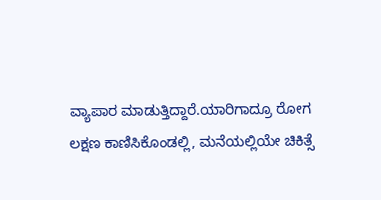ವ್ಯಾಪಾರ ಮಾಡುತ್ತಿದ್ದಾರೆ.ಯಾರಿಗಾದ್ರೂ ರೋಗ ಲಕ್ಷಣ ಕಾಣಿಸಿಕೊಂಡಲ್ಲಿ, ಮನೆಯಲ್ಲಿಯೇ ಚಿಕಿತ್ಸೆ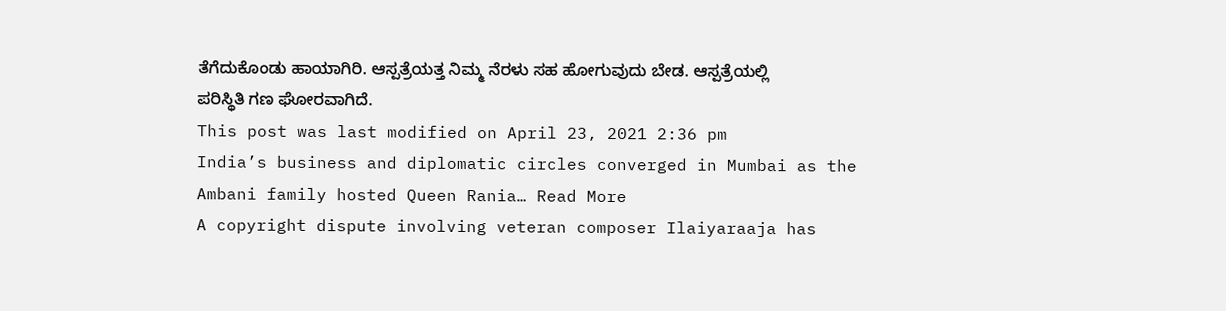ತೆಗೆದುಕೊಂಡು ಹಾಯಾಗಿರಿ. ಆಸ್ಪತ್ರೆಯತ್ತ ನಿಮ್ಮ ನೆರಳು ಸಹ ಹೋಗುವುದು ಬೇಡ. ಆಸ್ಪತ್ರೆಯಲ್ಲಿ ಪರಿಸ್ಥಿತಿ ಗಣ ಘೋರವಾಗಿದೆ.
This post was last modified on April 23, 2021 2:36 pm
India’s business and diplomatic circles converged in Mumbai as the Ambani family hosted Queen Rania… Read More
A copyright dispute involving veteran composer Ilaiyaraaja has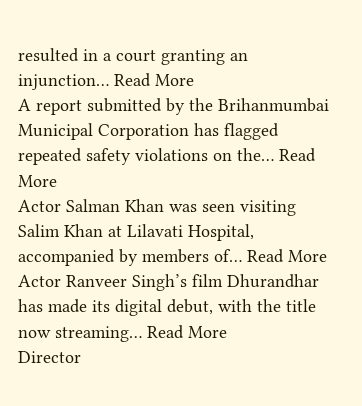resulted in a court granting an injunction… Read More
A report submitted by the Brihanmumbai Municipal Corporation has flagged repeated safety violations on the… Read More
Actor Salman Khan was seen visiting Salim Khan at Lilavati Hospital, accompanied by members of… Read More
Actor Ranveer Singh’s film Dhurandhar has made its digital debut, with the title now streaming… Read More
Director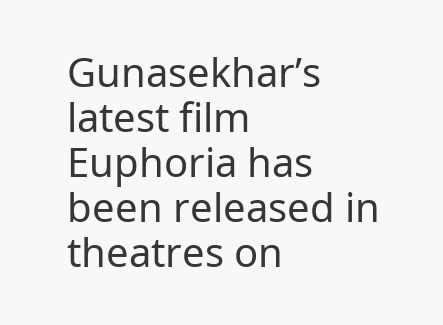Gunasekhar’s latest film Euphoria has been released in theatres on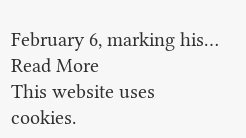February 6, marking his… Read More
This website uses cookies.